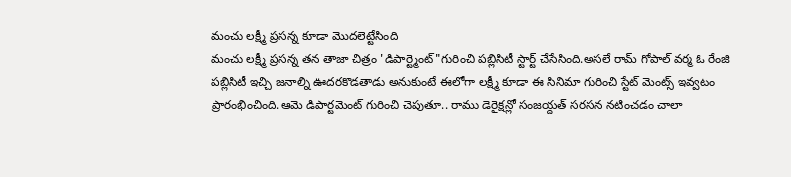మంచు లక్ష్మీ ప్రసన్న కూడా మొదలెట్టేసింది
మంచు లక్ష్మీ ప్రసన్న తన తాజా చిత్రం 'డిపార్ట్మెంట్"గురించి పబ్లిసిటీ స్టార్ట్ చేసేసింది.అసలే రామ్ గోపాల్ వర్మ ఓ రేంజి పబ్లిసిటీ ఇచ్చి జనాల్ని ఊదరకొడతాడు అనుకుంటే ఈలోగా లక్ష్మీ కూడా ఈ సినిమా గురించి స్టేట్ మెంట్స్ ఇవ్వటం ప్రారంభించింది.ఆమె డిపార్టమెంట్ గురించి చెపుతూ.. రాము డెరైక్షన్లో సంజయ్దత్ సరసన నటించడం చాలా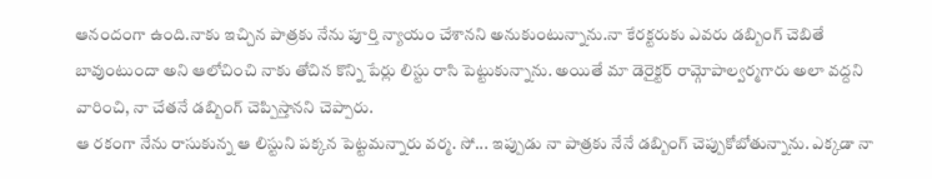ఆనందంగా ఉంది.నాకు ఇచ్చిన పాత్రకు నేను పూర్తి న్యాయం చేశానని అనుకుంటున్నాను.నా కేరక్టరుకు ఎవరు డబ్బింగ్ చెబితే బావుంటుందా అని ఆలోచించి నాకు తోచిన కొన్ని పేర్లు లిస్టు రాసి పెట్టుకున్నాను. అయితే మా డెరైక్టర్ రామ్గోపాల్వర్మగారు అలా వద్దని వారించి, నా చేతనే డబ్బింగ్ చెప్పిస్తానని చెప్పారు.
ఆ రకంగా నేను రాసుకున్న ఆ లిస్టుని పక్కన పెట్టమన్నారు వర్మ. సో... ఇప్పుడు నా పాత్రకు నేనే డబ్బింగ్ చెప్పుకోబోతున్నాను. ఎక్కడా నా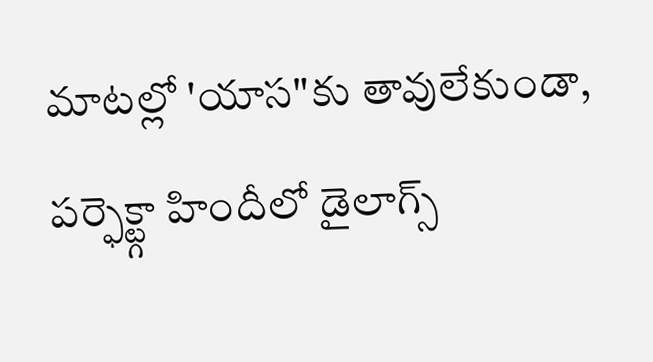మాటల్లో 'యాస"కు తావులేకుండా, పర్ఫెక్ట్గా హిందీలో డైలాగ్స్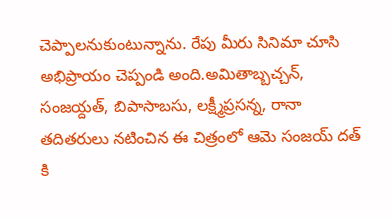చెప్పాలనుకుంటున్నాను. రేపు మీరు సినిమా చూసి అభిప్రాయం చెప్పండి అంది.అమితాబ్బచ్చన్, సంజయ్దత్, బిపాసాబసు, లక్ష్మీప్రసన్న, రానా తదితరులు నటించిన ఈ చిత్రంలో ఆమె సంజయ్ దత్ కి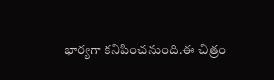భార్యగా కనిపించనుంది.ఈ చిత్రం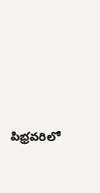పిభ్రవరిలో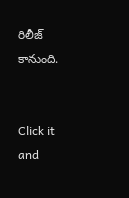రిలీజ్ కానుంది.


Click it and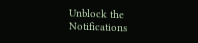Unblock the Notifications